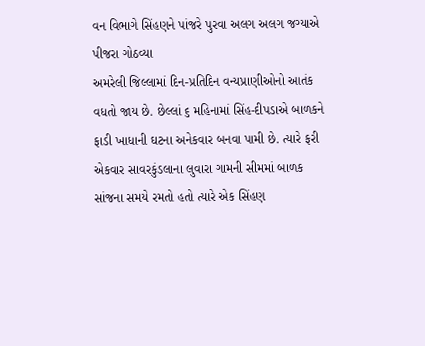વન વિભાગે સિંહણને પાંજરે પુરવા અલગ અલગ જગ્યાએ પીજરા ગોઠવ્યા
અમરેલી જિલ્લામાં દિન-પ્રતિદિન વન્યપ્રાણીઓનો આતંક વધતો જાય છે. છેલ્લાં ૬ મહિનામાં સિંહ-દીપડાએ બાળકને ફાડી ખાધાની ઘટના અનેકવાર બનવા પામી છે. ત્યારે ફરી એકવાર સાવરકુંડલાના લુવારા ગામની સીમમાં બાળક સાંજના સમયે રમતો હતો ત્યારે એક સિંહણ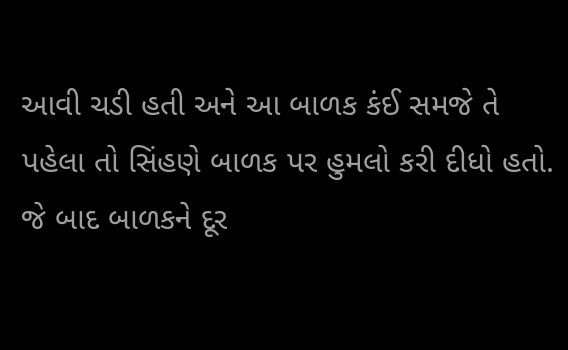આવી ચડી હતી અને આ બાળક કંઈ સમજે તે પહેલા તો સિંહણે બાળક પર હુમલો કરી દીધો હતો. જે બાદ બાળકને દૂર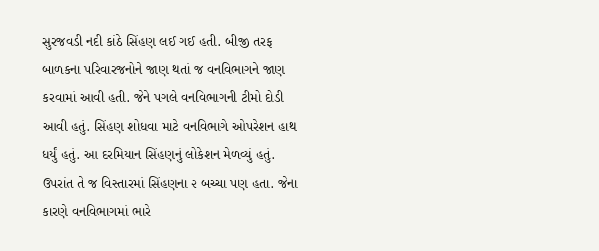સુરજવડી નદી કાંઠે સિંહણ લઈ ગઈ હતી. બીજી તરફ બાળકના પરિવારજનોને જાણ થતાં જ વનવિભાગને જાણ કરવામાં આવી હતી. જેને પગલે વનવિભાગની ટીમો દોડી આવી હતું. સિંહણ શોધવા માટે વનવિભાગે ઓપરેશન હાથ ધર્યું હતું. આ દરમિયાન સિંહણનું લોકેશન મેળવ્યું હતું. ઉપરાંત તે જ વિસ્તારમાં સિંહણના ૨ બચ્ચા પણ હતા. જેના કારણે વનવિભાગમાં ભારે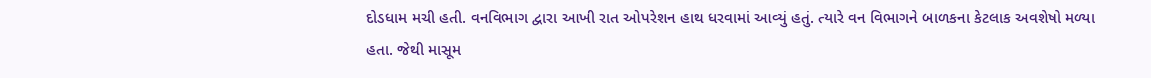દોડધામ મચી હતી. વનવિભાગ દ્વારા આખી રાત ઓપરેશન હાથ ધરવામાં આવ્યું હતું. ત્યારે વન વિભાગને બાળકના કેટલાક અવશેષો મળ્યા હતા. જેથી માસૂમ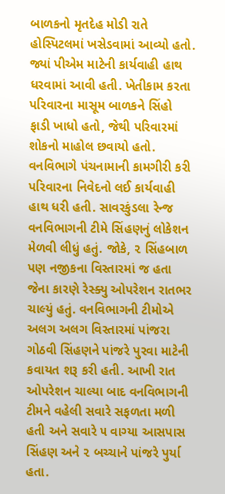બાળકનો મૃતદેહ મોડી રાતે હોસ્પિટલમાં ખસેડવામાં આવ્યો હતો. જ્યાં પીએમ માટેની કાર્યવાહી હાથ ધરવામાં આવી હતી. ખેતીકામ કરતા પરિવારના માસૂમ બાળકને સિંહો ફાડી ખાધો હતો, જેથી પરિવારમાં શોકનો માહોલ છવાયો હતો. વનવિભાગે પંચનામાની કામગીરી કરી પરિવારના નિવેદનો લઈ કાર્યવાહી હાથ ધરી હતી. સાવરકુંડલા રેન્જ વનવિભાગની ટીમે સિંહણનું લોકેશન મેળવી લીધું હતું. જોકે, ૨ સિંહબાળ પણ નજીકના વિસ્તારમાં જ હતા જેના કારણે રેસ્ક્યુ ઓપરેશન રાતભર ચાલ્યું હતું. વનવિભાગની ટીમોએ અલગ અલગ વિસ્તારમાં પાંજરા ગોઠવી સિંહણને પાંજરે પુરવા માટેની કવાયત શરૂ કરી હતી. આખી રાત ઓપરેશન ચાલ્યા બાદ વનવિભાગની ટીમને વહેલી સવારે સફળતા મળી હતી અને સવારે ૫ વાગ્યા આસપાસ સિંહણ અને ૨ બચ્ચાને પાંજરે પુર્યા હતા.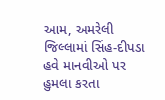આમ, અમરેલી જિલ્લામાં સિંહ-દીપડા હવે માનવીઓ પર હુમલા કરતા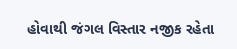હોવાથી જંગલ વિસ્તાર નજીક રહેતા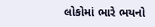લોકોમાં ભારે ભયનો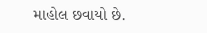માહોલ છવાયો છે.